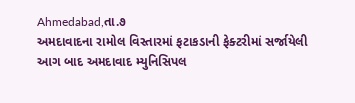Ahmedabad,તા.૭
અમદાવાદના રામોલ વિસ્તારમાં ફટાકડાની ફેક્ટરીમાં સર્જાયેલી આગ બાદ અમદાવાદ મ્યુનિસિપલ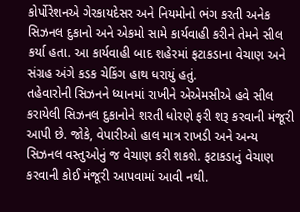કોર્પોરેશનએ ગેરકાયદેસર અને નિયમોનો ભંગ કરતી અનેક સિઝનલ દુકાનો અને એકમો સામે કાર્યવાહી કરીને તેમને સીલ કર્યા હતા. આ કાર્યવાહી બાદ શહેરમાં ફટાકડાના વેચાણ અને સંગ્રહ અંગે કડક ચેકિંગ હાથ ધરાયું હતું.
તહેવારોની સિઝનને ધ્યાનમાં રાખીને એએમસીએ હવે સીલ કરાયેલી સિઝનલ દુકાનોને શરતી ધોરણે ફરી શરૂ કરવાની મંજૂરી આપી છે. જોકે, વેપારીઓ હાલ માત્ર રાખડી અને અન્ય સિઝનલ વસ્તુઓનું જ વેચાણ કરી શકશે. ફટાકડાનું વેચાણ કરવાની કોઈ મંજૂરી આપવામાં આવી નથી.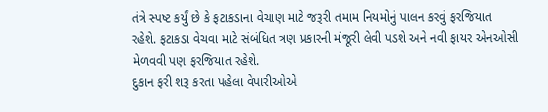તંત્રે સ્પષ્ટ કર્યું છે કે ફટાકડાના વેચાણ માટે જરૂરી તમામ નિયમોનું પાલન કરવું ફરજિયાત રહેશે. ફટાકડા વેચવા માટે સંબંધિત ત્રણ પ્રકારની મંજૂરી લેવી પડશે અને નવી ફાયર એનઓસી મેળવવી પણ ફરજિયાત રહેશે.
દુકાન ફરી શરૂ કરતા પહેલા વેપારીઓએ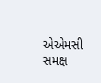એએમસી સમક્ષ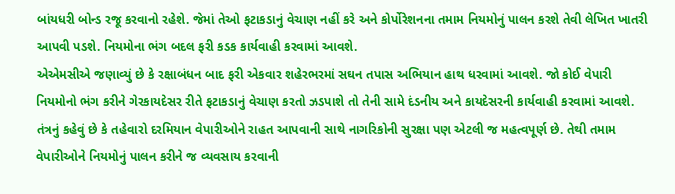બાંયધરી બોન્ડ રજૂ કરવાનો રહેશે. જેમાં તેઓ ફટાકડાનું વેચાણ નહીં કરે અને કોર્પોરેશનના તમામ નિયમોનું પાલન કરશે તેવી લેખિત ખાતરી આપવી પડશે. નિયમોના ભંગ બદલ ફરી કડક કાર્યવાહી કરવામાં આવશે.
એએમસીએ જણાવ્યું છે કે રક્ષાબંધન બાદ ફરી એકવાર શહેરભરમાં સઘન તપાસ અભિયાન હાથ ધરવામાં આવશે. જો કોઈ વેપારી નિયમોનો ભંગ કરીને ગેરકાયદેસર રીતે ફટાકડાનું વેચાણ કરતો ઝડપાશે તો તેની સામે દંડનીય અને કાયદેસરની કાર્યવાહી કરવામાં આવશે.
તંત્રનું કહેવું છે કે તહેવારો દરમિયાન વેપારીઓને રાહત આપવાની સાથે નાગરિકોની સુરક્ષા પણ એટલી જ મહત્વપૂર્ણ છે. તેથી તમામ વેપારીઓને નિયમોનું પાલન કરીને જ વ્યવસાય કરવાની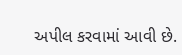અપીલ કરવામાં આવી છે.